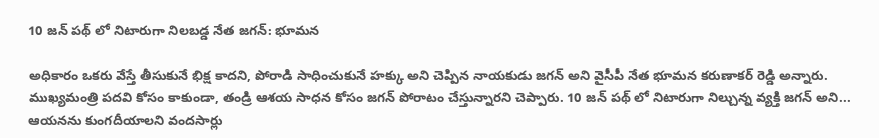10 జన్ పథ్ లో నిటారుగా నిలబడ్డ నేత జగన్: భూమన

అధికారం ఒకరు వేస్తే తీసుకునే భిక్ష కాదని, పోరాడి సాధించుకునే హక్కు అని చెప్పిన నాయకుడు జగన్ అని వైసీపీ నేత భూమన కరుణాకర్ రెడ్డి అన్నారు. ముఖ్యమంత్రి పదవి కోసం కాకుండా, తండ్రి ఆశయ సాధన కోసం జగన్ పోరాటం చేస్తున్నారని చెప్పారు. 10 జన్ పథ్ లో నిటారుగా నిల్చున్న వ్యక్తి జగన్ అని... ఆయనను కుంగదీయాలని వందసార్లు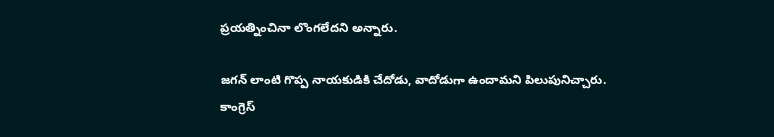ప్రయత్నించినా లొంగలేదని అన్నారు.

జగన్ లాంటి గొప్ప నాయకుడికి చేదోడు, వాదోడుగా ఉందామని పిలుపునిచ్చారు. కాంగ్రెస్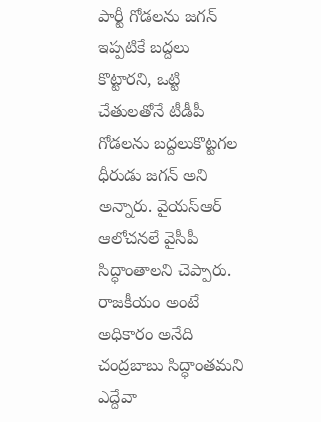పార్టీ గోడలను జగన్ ఇప్పటికే బద్దలు కొట్టారని, ఒట్టి చేతులతోనే టీడీపీ గోడలను బద్దలుకొట్టగల ధీరుడు జగన్ అని అన్నారు. వైయస్ఆర్ ఆలోచనలే వైసీపీ సిద్ధాంతాలని చెప్పారు. రాజకీయం అంటే అధికారం అనేది చంద్రబాబు సిద్ధాంతమని ఎద్దేవా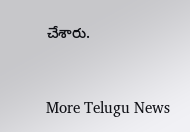చేశారు.


More Telugu News